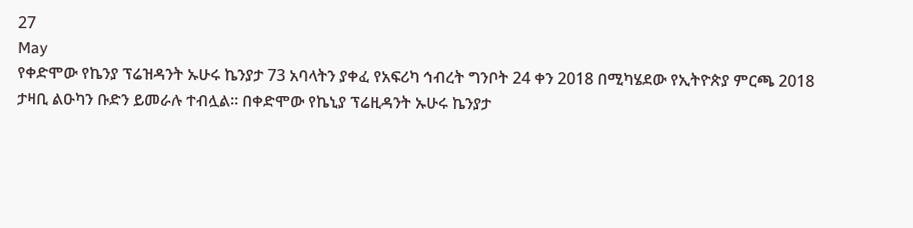27
May
የቀድሞው የኬንያ ፕሬዝዳንት ኡሁሩ ኬንያታ 73 አባላትን ያቀፈ የአፍሪካ ኅብረት ግንቦት 24 ቀን 2018 በሚካሄደው የኢትዮጵያ ምርጫ 2018 ታዛቢ ልዑካን ቡድን ይመራሉ ተብሏል። በቀድሞው የኬኒያ ፕሬዚዳንት ኡሁሩ ኬንያታ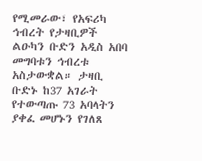የሚመራው፣ የአፍሪካ ኅብረት የታዛቢዎች ልዑካን ቡድን አዲስ አበባ መግባቱን ኅብረቱ አስታውቋል። ታዛቢ ቡድኑ ከ37 አገራት የተውጣጡ 73 አባላትን ያቀፈ መሆኑን የገለጸ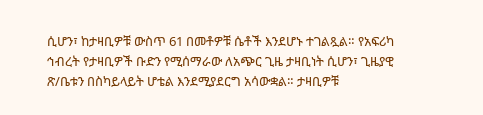ሲሆን፣ ከታዛቢዎቹ ውስጥ 61 በመቶዎቹ ሴቶች እንደሆኑ ተገልጿል። የአፍሪካ ኅብረት የታዛቢዎች ቡድን የሚሰማራው ለአጭር ጊዜ ታዛቢነት ሲሆን፣ ጊዜያዊ ጽ/ቤቱን በስካይላይት ሆቴል እንደሚያደርግ አሳውቋል። ታዛቢዎቹ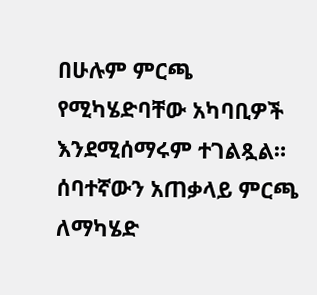በሁሉም ምርጫ የሚካሄድባቸው አካባቢዎች እንደሚሰማሩም ተገልጿል። ሰባተኛውን አጠቃላይ ምርጫ ለማካሄድ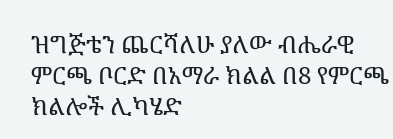ዝግጅቴን ጨርሻለሁ ያለው ብሔራዊ ምርጫ ቦርድ በአማራ ክልል በ8 የምርጫ ክልሎች ሊካሄድ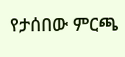የታሰበው ምርጫ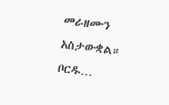መራዘሙን አስታውቋል። ቦርዱ…